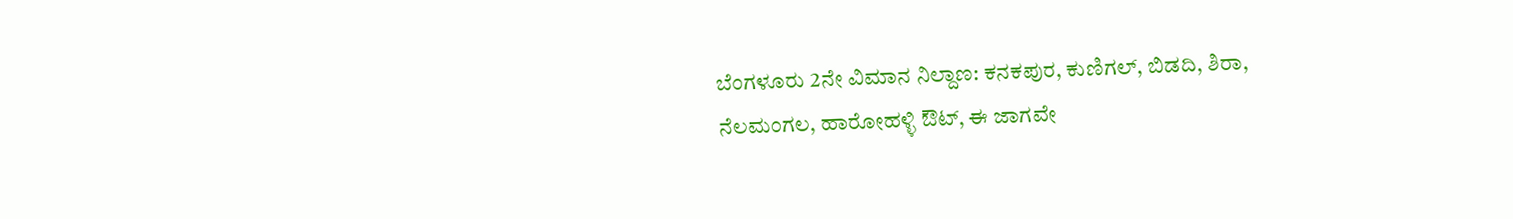ಬೆಂಗಳೂರು 2ನೇ ವಿಮಾನ ನಿಲ್ದಾಣ: ಕನಕಪುರ, ಕುಣಿಗಲ್, ಬಿಡದಿ, ಶಿರಾ, ನೆಲಮಂಗಲ, ಹಾರೋಹಳ್ಳಿ ಔಟ್, ಈ ಜಾಗವೇ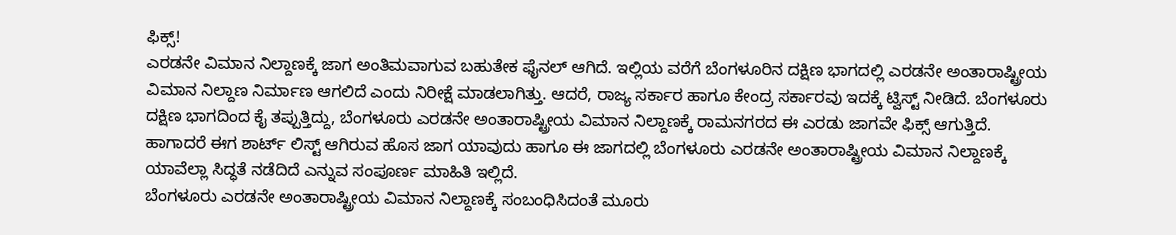ಫಿಕ್ಸ್!
ಎರಡನೇ ವಿಮಾನ ನಿಲ್ದಾಣಕ್ಕೆ ಜಾಗ ಅಂತಿಮವಾಗುವ ಬಹುತೇಕ ಫೈನಲ್ ಆಗಿದೆ. ಇಲ್ಲಿಯ ವರೆಗೆ ಬೆಂಗಳೂರಿನ ದಕ್ಷಿಣ ಭಾಗದಲ್ಲಿ ಎರಡನೇ ಅಂತಾರಾಷ್ಟ್ರೀಯ ವಿಮಾನ ನಿಲ್ದಾಣ ನಿರ್ಮಾಣ ಆಗಲಿದೆ ಎಂದು ನಿರೀಕ್ಷೆ ಮಾಡಲಾಗಿತ್ತು. ಆದರೆ, ರಾಜ್ಯ ಸರ್ಕಾರ ಹಾಗೂ ಕೇಂದ್ರ ಸರ್ಕಾರವು ಇದಕ್ಕೆ ಟ್ವಿಸ್ಟ್ ನೀಡಿದೆ. ಬೆಂಗಳೂರು ದಕ್ಷಿಣ ಭಾಗದಿಂದ ಕೈ ತಪ್ಪುತ್ತಿದ್ದು, ಬೆಂಗಳೂರು ಎರಡನೇ ಅಂತಾರಾಷ್ಟ್ರೀಯ ವಿಮಾನ ನಿಲ್ದಾಣಕ್ಕೆ ರಾಮನಗರದ ಈ ಎರಡು ಜಾಗವೇ ಫಿಕ್ಸ್ ಆಗುತ್ತಿದೆ. ಹಾಗಾದರೆ ಈಗ ಶಾರ್ಟ್ ಲಿಸ್ಟ್ ಆಗಿರುವ ಹೊಸ ಜಾಗ ಯಾವುದು ಹಾಗೂ ಈ ಜಾಗದಲ್ಲಿ ಬೆಂಗಳೂರು ಎರಡನೇ ಅಂತಾರಾಷ್ಟ್ರೀಯ ವಿಮಾನ ನಿಲ್ದಾಣಕ್ಕೆ ಯಾವೆಲ್ಲಾ ಸಿದ್ಧತೆ ನಡೆದಿದೆ ಎನ್ನುವ ಸಂಪೂರ್ಣ ಮಾಹಿತಿ ಇಲ್ಲಿದೆ.
ಬೆಂಗಳೂರು ಎರಡನೇ ಅಂತಾರಾಷ್ಟ್ರೀಯ ವಿಮಾನ ನಿಲ್ದಾಣಕ್ಕೆ ಸಂಬಂಧಿಸಿದಂತೆ ಮೂರು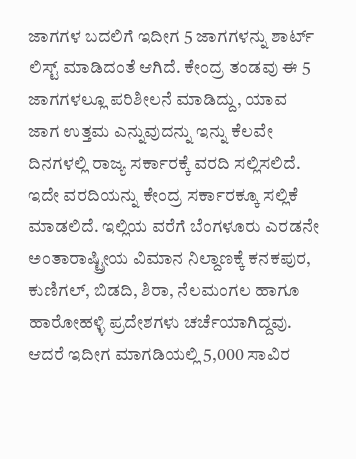ಜಾಗಗಳ ಬದಲಿಗೆ ಇದೀಗ 5 ಜಾಗಗಳನ್ನು ಶಾರ್ಟ್ ಲಿಸ್ಟ್ ಮಾಡಿದಂತೆ ಆಗಿದೆ. ಕೇಂದ್ರ ತಂಡವು ಈ 5 ಜಾಗಗಳಲ್ಲೂ ಪರಿಶೀಲನೆ ಮಾಡಿದ್ದು, ಯಾವ ಜಾಗ ಉತ್ತಮ ಎನ್ನುವುದನ್ನು ಇನ್ನು ಕೆಲವೇ ದಿನಗಳಲ್ಲಿ ರಾಜ್ಯ ಸರ್ಕಾರಕ್ಕೆ ವರದಿ ಸಲ್ಲಿಸಲಿದೆ. ಇದೇ ವರದಿಯನ್ನು ಕೇಂದ್ರ ಸರ್ಕಾರಕ್ಕೂ ಸಲ್ಲಿಕೆ ಮಾಡಲಿದೆ. ಇಲ್ಲಿಯ ವರೆಗೆ ಬೆಂಗಳೂರು ಎರಡನೇ ಅಂತಾರಾಷ್ಟ್ರೀಯ ವಿಮಾನ ನಿಲ್ದಾಣಕ್ಕೆ ಕನಕಪುರ, ಕುಣಿಗಲ್, ಬಿಡದಿ, ಶಿರಾ, ನೆಲಮಂಗಲ ಹಾಗೂ ಹಾರೋಹಳ್ಳಿ ಪ್ರದೇಶಗಳು ಚರ್ಚೆಯಾಗಿದ್ದವು. ಆದರೆ ಇದೀಗ ಮಾಗಡಿಯಲ್ಲಿ 5,000 ಸಾವಿರ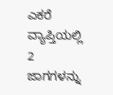ಎಕರೆ ವ್ಯಾಪ್ತಿಯಲ್ಲಿ 2 ಜಾಗಗಳನ್ನು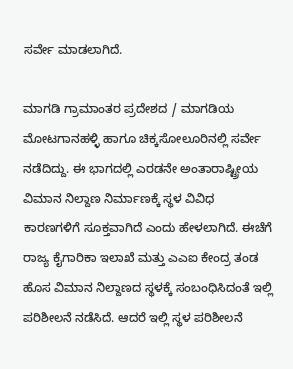ಸರ್ವೇ ಮಾಡಲಾಗಿದೆ.

ಮಾಗಡಿ ಗ್ರಾಮಾಂತರ ಪ್ರದೇಶದ / ಮಾಗಡಿಯ ಮೋಟಗಾನಹಳ್ಳಿ ಹಾಗೂ ಚಿಕ್ಕಸೋಲೂರಿನಲ್ಲಿ ಸರ್ವೇ ನಡೆದಿದ್ದು. ಈ ಭಾಗದಲ್ಲಿ ಎರಡನೇ ಅಂತಾರಾಷ್ಟ್ರೀಯ ವಿಮಾನ ನಿಲ್ದಾಣ ನಿರ್ಮಾಣಕ್ಕೆ ಸ್ಥಳ ವಿವಿಧ ಕಾರಣಗಳಿಗೆ ಸೂಕ್ತವಾಗಿದೆ ಎಂದು ಹೇಳಲಾಗಿದೆ. ಈಚೆಗೆ ರಾಜ್ಯ ಕೈಗಾರಿಕಾ ಇಲಾಖೆ ಮತ್ತು ಎಎಐ ಕೇಂದ್ರ ತಂಡ ಹೊಸ ವಿಮಾನ ನಿಲ್ದಾಣದ ಸ್ಥಳಕ್ಕೆ ಸಂಬಂಧಿಸಿದಂತೆ ಇಲ್ಲಿ ಪರಿಶೀಲನೆ ನಡೆಸಿದೆ. ಆದರೆ ಇಲ್ಲಿ ಸ್ಥಳ ಪರಿಶೀಲನೆ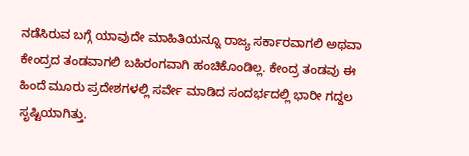ನಡೆಸಿರುವ ಬಗ್ಗೆ ಯಾವುದೇ ಮಾಹಿತಿಯನ್ನೂ ರಾಜ್ಯ ಸರ್ಕಾರವಾಗಲಿ ಅಥವಾ ಕೇಂದ್ರದ ತಂಡವಾಗಲಿ ಬಹಿರಂಗವಾಗಿ ಹಂಚಿಕೊಂಡಿಲ್ಲ. ಕೇಂದ್ರ ತಂಡವು ಈ ಹಿಂದೆ ಮೂರು ಪ್ರದೇಶಗಳಲ್ಲಿ ಸರ್ವೇ ಮಾಡಿದ ಸಂದರ್ಭದಲ್ಲಿ ಭಾರೀ ಗದ್ದಲ ಸೃಷ್ಟಿಯಾಗಿತ್ತು.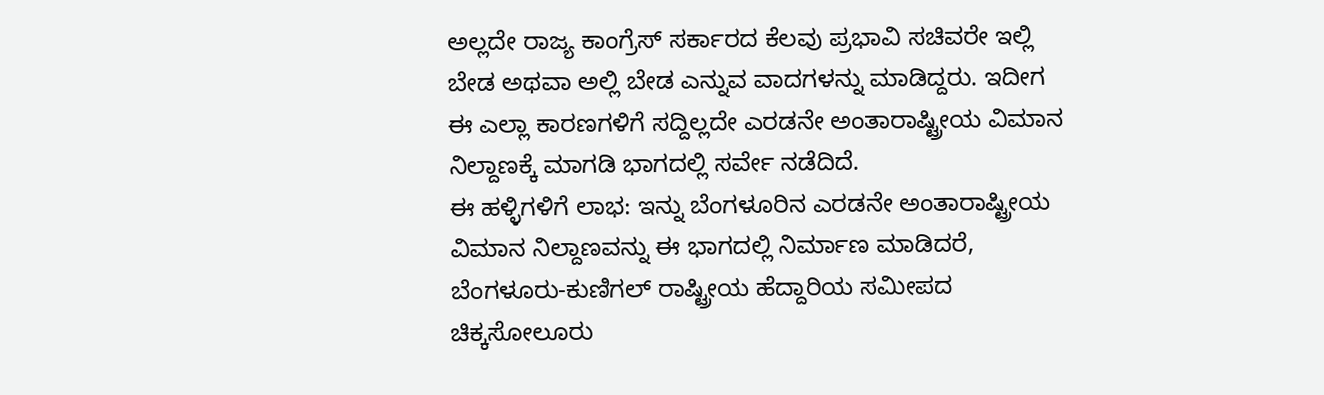ಅಲ್ಲದೇ ರಾಜ್ಯ ಕಾಂಗ್ರೆಸ್ ಸರ್ಕಾರದ ಕೆಲವು ಪ್ರಭಾವಿ ಸಚಿವರೇ ಇಲ್ಲಿ ಬೇಡ ಅಥವಾ ಅಲ್ಲಿ ಬೇಡ ಎನ್ನುವ ವಾದಗಳನ್ನು ಮಾಡಿದ್ದರು. ಇದೀಗ ಈ ಎಲ್ಲಾ ಕಾರಣಗಳಿಗೆ ಸದ್ದಿಲ್ಲದೇ ಎರಡನೇ ಅಂತಾರಾಷ್ಟ್ರೀಯ ವಿಮಾನ ನಿಲ್ದಾಣಕ್ಕೆ ಮಾಗಡಿ ಭಾಗದಲ್ಲಿ ಸರ್ವೇ ನಡೆದಿದೆ.
ಈ ಹಳ್ಳಿಗಳಿಗೆ ಲಾಭ: ಇನ್ನು ಬೆಂಗಳೂರಿನ ಎರಡನೇ ಅಂತಾರಾಷ್ಟ್ರೀಯ ವಿಮಾನ ನಿಲ್ದಾಣವನ್ನು ಈ ಭಾಗದಲ್ಲಿ ನಿರ್ಮಾಣ ಮಾಡಿದರೆ, ಬೆಂಗಳೂರು-ಕುಣಿಗಲ್ ರಾಷ್ಟ್ರೀಯ ಹೆದ್ದಾರಿಯ ಸಮೀಪದ ಚಿಕ್ಕಸೋಲೂರು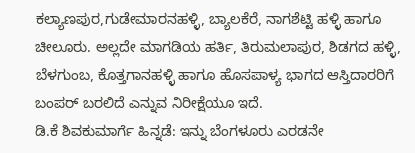ಕಲ್ಯಾಣಪುರ,ಗುಡೇಮಾರನಹಳ್ಳಿ, ಬ್ಯಾಲಕೆರೆ, ನಾಗಶೆಟ್ಟಿ ಹಳ್ಳಿ ಹಾಗೂ ಚೀಲೂರು. ಅಲ್ಲದೇ ಮಾಗಡಿಯ ಹರ್ತಿ, ತಿರುಮಲಾಪುರ, ಶಿಡಗದ ಹಳ್ಳಿ, ಬೆಳಗುಂಬ, ಕೊತ್ತಗಾನಹಳ್ಳಿ ಹಾಗೂ ಹೊಸಪಾಳ್ಯ ಭಾಗದ ಆಸ್ತಿದಾರರಿಗೆ ಬಂಪರ್ ಬರಲಿದೆ ಎನ್ನುವ ನಿರೀಕ್ಷೆಯೂ ಇದೆ.
ಡಿ.ಕೆ ಶಿವಕುಮಾರ್ಗೆ ಹಿನ್ನಡೆ: ಇನ್ನು ಬೆಂಗಳೂರು ಎರಡನೇ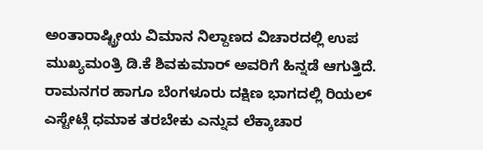ಅಂತಾರಾಷ್ಟ್ರೀಯ ವಿಮಾನ ನಿಲ್ದಾಣದ ವಿಚಾರದಲ್ಲಿ ಉಪ ಮುಖ್ಯಮಂತ್ರಿ ಡಿ.ಕೆ ಶಿವಕುಮಾರ್ ಅವರಿಗೆ ಹಿನ್ನಡೆ ಆಗುತ್ತಿದೆ. ರಾಮನಗರ ಹಾಗೂ ಬೆಂಗಳೂರು ದಕ್ಷಿಣ ಭಾಗದಲ್ಲಿ ರಿಯಲ್ ಎಸ್ಟೇಟ್ಗೆ ಧಮಾಕ ತರಬೇಕು ಎನ್ನುವ ಲೆಕ್ಕಾಚಾರ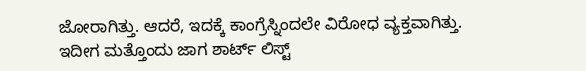ಜೋರಾಗಿತ್ತು. ಆದರೆ, ಇದಕ್ಕೆ ಕಾಂಗ್ರೆಸ್ನಿಂದಲೇ ವಿರೋಧ ವ್ಯಕ್ತವಾಗಿತ್ತು. ಇದೀಗ ಮತ್ತೊಂದು ಜಾಗ ಶಾರ್ಟ್ ಲಿಸ್ಟ್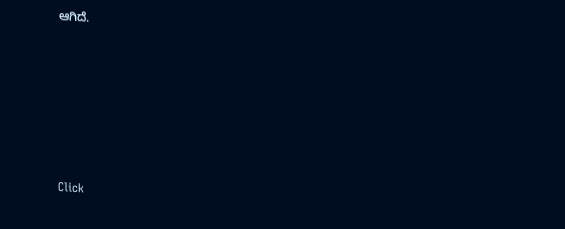ಆಗಿದೆ.












Click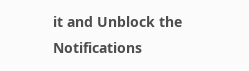it and Unblock the Notifications